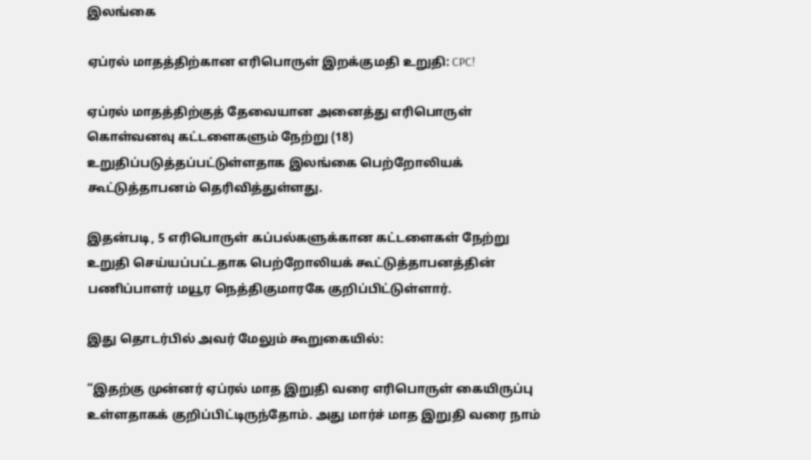இலங்கை

ஏப்ரல் மாதத்திற்கான எரிபொருள் இறக்குமதி உறுதி: CPC!

ஏப்ரல் மாதத்திற்குத் தேவையான அனைத்து எரிபொருள் கொள்வனவு கட்டளைகளும் நேற்று (18) உறுதிப்படுத்தப்பட்டுள்ளதாக இலங்கை பெற்றோலியக் கூட்டுத்தாபனம் தெரிவித்துள்ளது.

இதன்படி, 5 எரிபொருள் கப்பல்களுக்கான கட்டளைகள் நேற்று உறுதி செய்யப்பட்டதாக பெற்றோலியக் கூட்டுத்தாபனத்தின் பணிப்பாளர் மயூர நெத்திகுமாரகே குறிப்பிட்டுள்ளார்.

இது தொடர்பில் அவர் மேலும் கூறுகையில்:

“இதற்கு முன்னர் ஏப்ரல் மாத இறுதி வரை எரிபொருள் கையிருப்பு உள்ளதாகக் குறிப்பிட்டிருந்தோம். அது மார்ச் மாத இறுதி வரை நாம்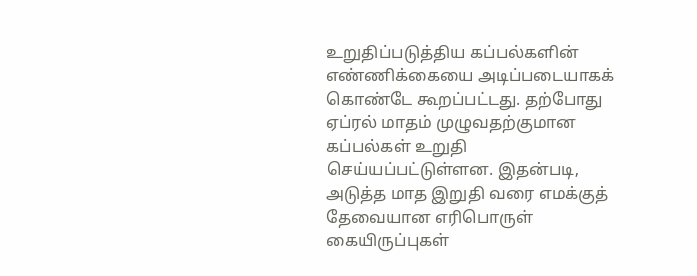உறுதிப்படுத்திய கப்பல்களின் எண்ணிக்கையை அடிப்படையாகக் கொண்டே கூறப்பட்டது. தற்போது ஏப்ரல் மாதம் முழுவதற்குமான கப்பல்கள் உறுதி செய்யப்பட்டுள்ளன. இதன்படி, அடுத்த மாத இறுதி வரை எமக்குத் தேவையான எரிபொருள் கையிருப்புகள்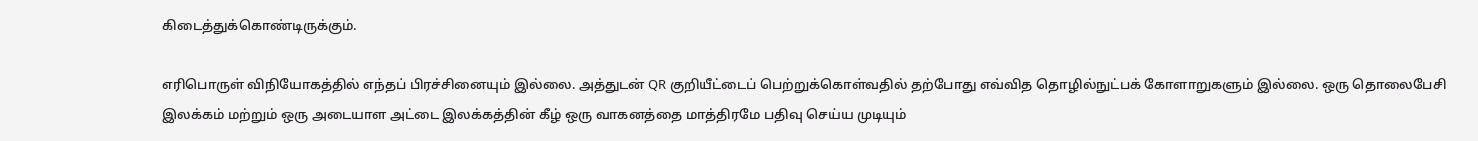கிடைத்துக்கொண்டிருக்கும்.

எரிபொருள் விநியோகத்தில் எந்தப் பிரச்சினையும் இல்லை. அத்துடன் QR குறியீட்டைப் பெற்றுக்கொள்வதில் தற்போது எவ்வித தொழில்நுட்பக் கோளாறுகளும் இல்லை. ஒரு தொலைபேசி இலக்கம் மற்றும் ஒரு அடையாள அட்டை இலக்கத்தின் கீழ் ஒரு வாகனத்தை மாத்திரமே பதிவு செய்ய முடியும்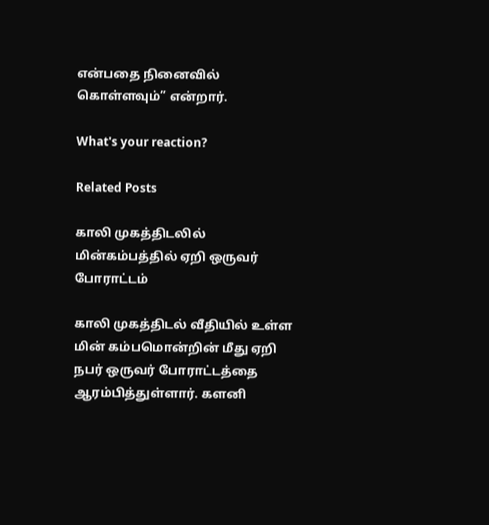என்பதை நினைவில் கொள்ளவும்” என்றார்.

What's your reaction?

Related Posts

காலி முகத்திடலில் மின்கம்பத்தில் ஏறி ஒருவர் போராட்டம்

காலி முகத்திடல் வீதியில் உள்ள மின் கம்பமொன்றின் மீது ஏறி நபர் ஒருவர் போராட்டத்தை ஆரம்பித்துள்ளார். களனி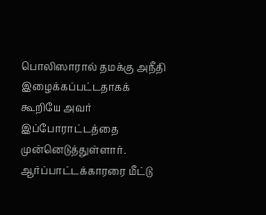பொலிஸாரால் தமக்கு அநீதி இழைக்கப்பட்டதாகக் கூறியே அவர் இப்போராட்டத்தை முன்னெடுத்துள்ளார். ஆர்ப்பாட்டக்காரரை மீட்டு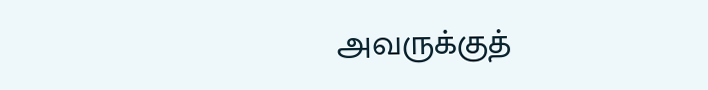அவருக்குத்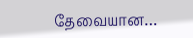தேவையான…